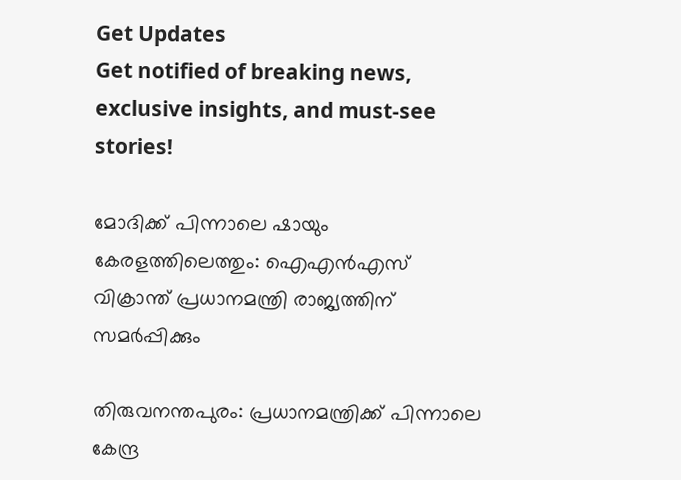Get Updates
Get notified of breaking news, exclusive insights, and must-see stories!

മോദിക്ക് പിന്നാലെ ഷായും കേരളത്തിലെത്തും: ഐഎന്‍എസ് വിക്രാന്ത് പ്രധാനമന്ത്രി രാജ്യത്തിന് സമര്‍പ്പിക്കും

തിരുവനന്തപുരം: പ്രധാനമന്ത്രിക്ക് പിന്നാലെ കേന്ദ്ര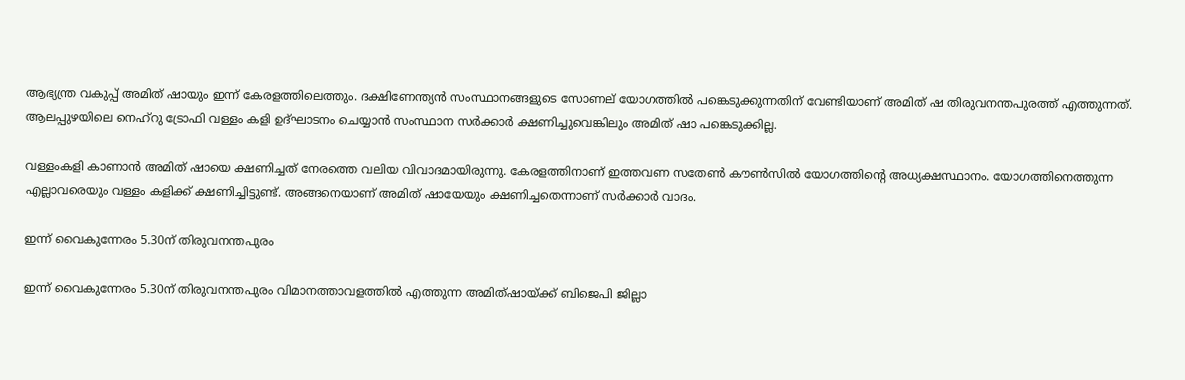ആഭ്യന്ത്ര വകുപ്പ് അമിത് ഷായും ഇന്ന് കേരളത്തിലെത്തും. ദക്ഷിണേന്ത്യന്‍ സംസ്ഥാനങ്ങളുടെ സോണല് യോഗത്തില്‍ പങ്കെടുക്കുന്നതിന് വേണ്ടിയാണ് അമിത് ഷ തിരുവനന്തപുരത്ത് എത്തുന്നത്. ആലപ്പുഴയിലെ നെഹ്റു ട്രോഫി വള്ളം കളി ഉദ്ഘാടനം ചെയ്യാൻ സംസ്ഥാന സർ‍ക്കാർ ക്ഷണിച്ചുവെങ്കിലും അമിത് ഷാ പങ്കെടുക്കില്ല.

വള്ളംകളി കാണാന്‍ അമിത് ഷായെ ക്ഷണിച്ചത് നേരത്തെ വലിയ വിവാദമായിരുന്നു. കേരളത്തിനാണ് ഇത്തവണ സതേണ്‍ കൗണ്‍സില്‍ യോഗത്തിന്‍റെ അധ്യക്ഷസ്ഥാനം. യോഗത്തിനെത്തുന്ന എല്ലാവരെയും വള്ളം കളിക്ക് ക്ഷണിച്ചിട്ടുണ്ട്. അങ്ങനെയാണ് അമിത് ഷായേയും ക്ഷണിച്ചതെന്നാണ് സർക്കാർ വാദം.

ഇന്ന് വൈകുന്നേരം 5.30ന് തിരുവനന്തപുരം

ഇന്ന് വൈകുന്നേരം 5.30ന് തിരുവനന്തപുരം വിമാനത്താവളത്തില്‍ എത്തുന്ന അമിത്ഷായ്ക്ക് ബിജെപി ജില്ലാ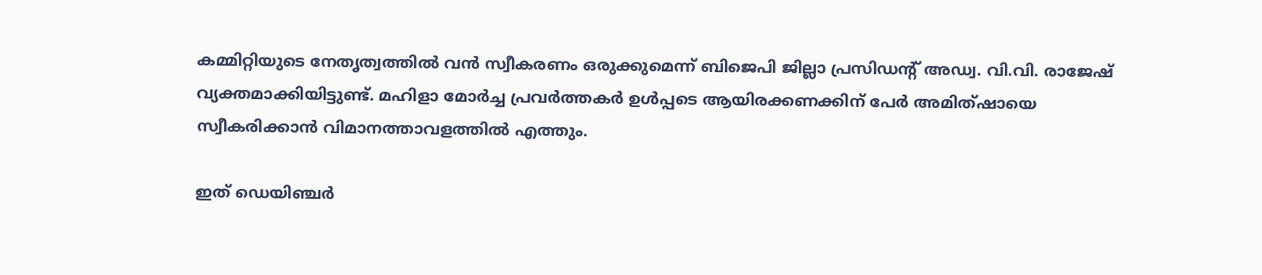കമ്മിറ്റിയുടെ നേതൃത്വത്തില്‍ വന്‍ സ്വീകരണം ഒരുക്കുമെന്ന് ബിജെപി ജില്ലാ പ്രസിഡന്റ് അഡ്വ. വി.വി. രാജേഷ് വ്യക്തമാക്കിയിട്ടുണ്ട്. മഹിളാ മോര്‍ച്ച പ്രവര്‍ത്തകര്‍ ഉള്‍പ്പടെ ആയിരക്കണക്കിന് പേര്‍ അമിത്ഷായെ സ്വീകരിക്കാന്‍ വിമാനത്താവളത്തില്‍ എത്തും.

ഇത് ഡെയിഞ്ചർ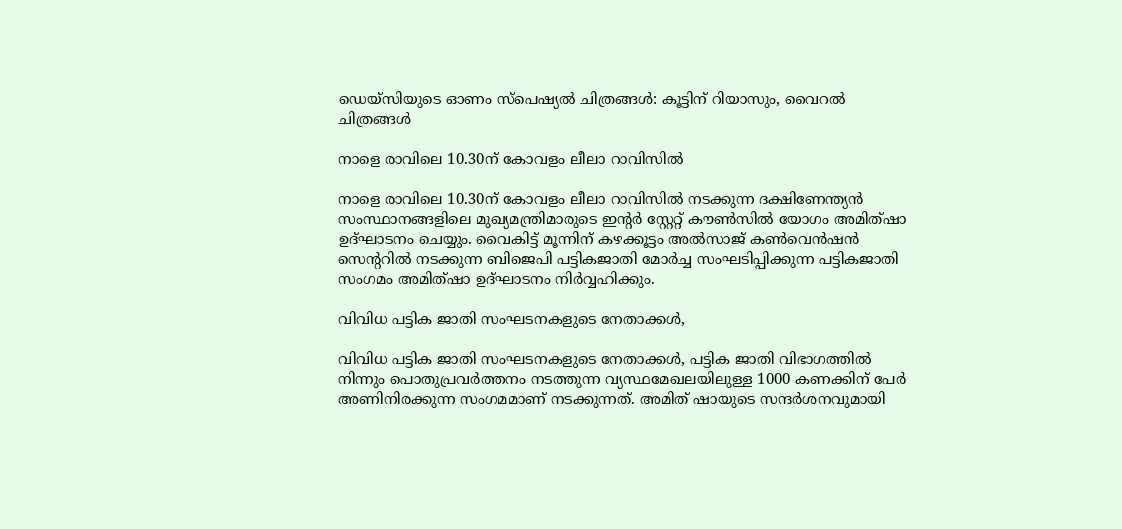ഡെയ്സിയുടെ ഓണം സ്പെഷ്യല്‍ ചിത്രങ്ങള്‍: കൂട്ടിന് റിയാസും, വൈറല്‍ ചിത്രങ്ങള്‍

നാളെ രാവിലെ 10.30ന് കോവളം ലീലാ റാവിസില്‍

നാളെ രാവിലെ 10.30ന് കോവളം ലീലാ റാവിസില്‍ നടക്കുന്ന ദക്ഷിണേന്ത്യന്‍ സംസ്ഥാനങ്ങളിലെ മുഖ്യമന്ത്രിമാരുടെ ഇന്റര്‍ സ്റ്റേറ്റ് കൗണ്‍സില്‍ യോഗം അമിത്ഷാ ഉദ്ഘാടനം ചെയ്യും. വൈകിട്ട് മൂന്നിന് കഴക്കൂട്ടം അല്‍സാജ് കണ്‍വെന്‍ഷന്‍ സെന്ററില്‍ നടക്കുന്ന ബിജെപി പട്ടികജാതി മോര്‍ച്ച സംഘടിപ്പിക്കുന്ന പട്ടികജാതി സംഗമം അമിത്ഷാ ഉദ്ഘാടനം നിര്‍വ്വഹിക്കും.

വിവിധ പട്ടിക ജാതി സംഘടനകളുടെ നേതാക്കള്‍,

വിവിധ പട്ടിക ജാതി സംഘടനകളുടെ നേതാക്കള്‍, പട്ടിക ജാതി വിഭാഗത്തില്‍ നിന്നും പൊതുപ്രവര്‍ത്തനം നടത്തുന്ന വ്യസ്ഥമേഖലയിലുള്ള 1000 കണക്കിന് പേര്‍ അണിനിരക്കുന്ന സംഗമമാണ് നടക്കുന്നത്. അമിത് ഷായുടെ സന്ദര്‍ശനവുമായി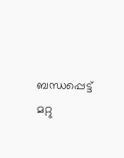ബന്ധപ്പെട്ട് മറ്റു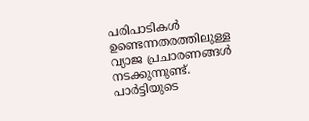പരിപാടികള്‍ ഉണ്ടെന്നതരത്തിലുള്ള വ്യാജ പ്രചാരണങ്ങള്‍ നടക്കുന്നുണ്ട്. പാര്‍ട്ടിയുടെ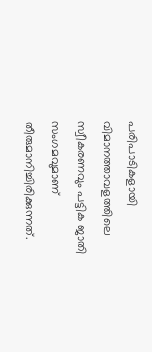പരിപാടികളായി വിമാനത്താവളത്തിലെ സ്വീകരണവും പട്ടിക ജാതി സംഗമവുമാണ് തീരുമാനിച്ചിരിക്കുന്നത്.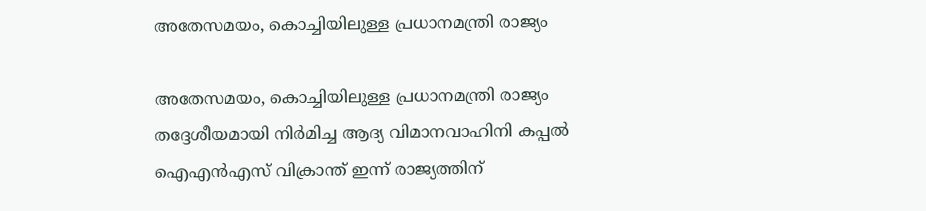അതേസമയം, കൊച്ചിയിലുള്ള പ്രധാനമന്ത്രി രാജ്യം

അതേസമയം, കൊച്ചിയിലുള്ള പ്രധാനമന്ത്രി രാജ്യം തദ്ദേശീയമായി നിർമിച്ച ആദ്യ വിമാനവാഹിനി കപ്പൽ ഐഎൻഎസ് വിക്രാന്ത് ഇന്ന് രാജ്യത്തിന്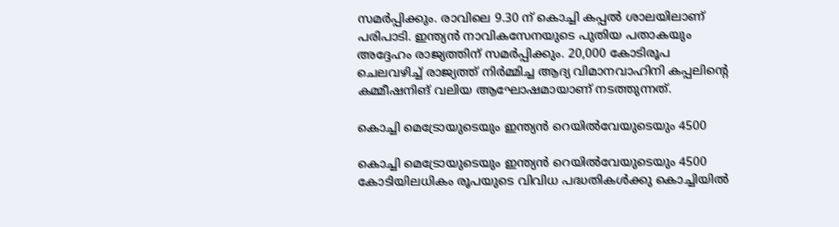സമര്‍പ്പിക്കും. രാവിലെ 9.30 ന് കൊച്ചി കപ്പല്‍ ശാലയിലാണ് പരിപാടി. ഇന്ത്യന്‍ നാവികസേനയുടെ പുതിയ പതാകയും അദ്ദേഹം രാജ്യത്തിന് സമര്‍പ്പിക്കും. 20,000 കോടിരൂപ ചെലവഴിച്ച് രാജ്യത്ത് നിർമ്മിച്ച ആദ്യ വിമാനവാഹിനി കപ്പലിന്‍റെ കമ്മീഷനിങ് വലിയ ആഘോഷമായാണ് നടത്തുന്നത്.

കൊച്ചി മെട്രോയുടെയും ഇന്ത്യൻ റെയിൽവേയുടെയും 4500

കൊച്ചി മെട്രോയുടെയും ഇന്ത്യൻ റെയിൽവേയുടെയും 4500 കോടിയിലധികം രൂപയുടെ വിവിധ പദ്ധതികൾക്കു കൊച്ചിയിൽ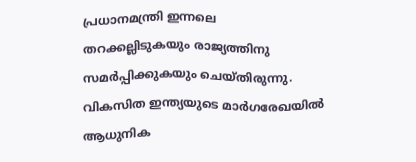പ്രധാനമന്ത്രി ഇന്നലെ തറക്കല്ലിടുകയും രാജ്യത്തിനു സമർപ്പിക്കുകയും ചെയ്തിരുന്നു. വികസിത ഇന്ത്യയുടെ മാർഗരേഖയിൽ ആധുനിക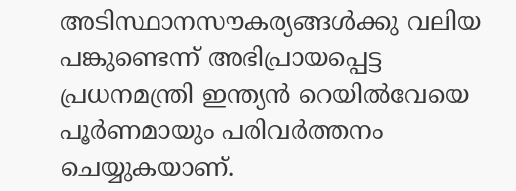അടിസ്ഥാനസൗകര്യങ്ങൾക്കു വലിയ പങ്കുണ്ടെന്ന് അഭിപ്രായപ്പെട്ട പ്രധനമന്ത്രി ഇന്ത്യൻ റെയിൽവേയെ പൂർണമായും പരിവർത്തനം ചെയ്യുകയാണ്.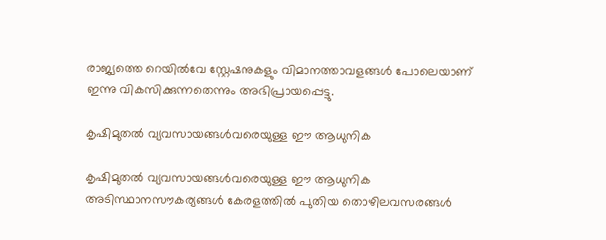രാജ്യത്തെ റെയിൽവേ സ്റ്റേഷനുകളും വിമാനത്താവളങ്ങൾ പോലെയാണ് ഇന്നു വികസിക്കുന്നതെന്നും അഭിപ്രായപ്പെട്ടു.

കൃഷിമുതൽ വ്യവസായങ്ങൾവരെയുള്ള ഈ ആധുനിക

കൃഷിമുതൽ വ്യവസായങ്ങൾവരെയുള്ള ഈ ആധുനിക അടിസ്ഥാനസൗകര്യങ്ങൾ കേരളത്തിൽ പുതിയ തൊഴിലവസരങ്ങൾ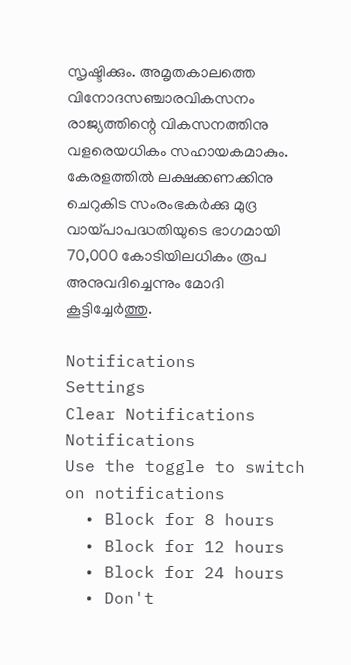സൃഷ്ടിക്കും. അമൃതകാലത്തെ വിനോദസഞ്ചാരവികസനം രാജ്യത്തിന്റെ വികസനത്തിനു വളരെയധികം സഹായകമാകും. കേരളത്തിൽ ലക്ഷക്കണക്കിനു ചെറുകിട സംരംഭകർക്കു മുദ്ര വായ്പാപദ്ധതിയുടെ ഭാഗമായി 70,000 കോടിയിലധികം രൂപ അനുവദിച്ചെന്നും മോദി കൂട്ടിച്ചേർത്തു.

Notifications
Settings
Clear Notifications
Notifications
Use the toggle to switch on notifications
  • Block for 8 hours
  • Block for 12 hours
  • Block for 24 hours
  • Don't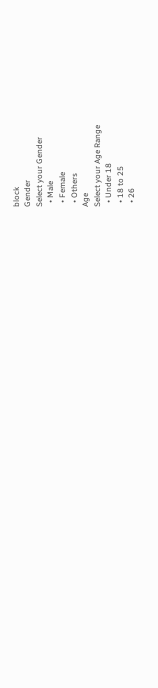block
Gender
Select your Gender
  • Male
  • Female
  • Others
Age
Select your Age Range
  • Under 18
  • 18 to 25
  • 26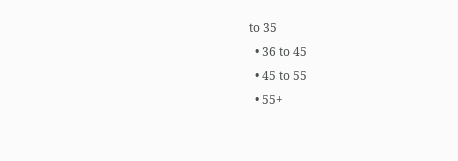to 35
  • 36 to 45
  • 45 to 55
  • 55+